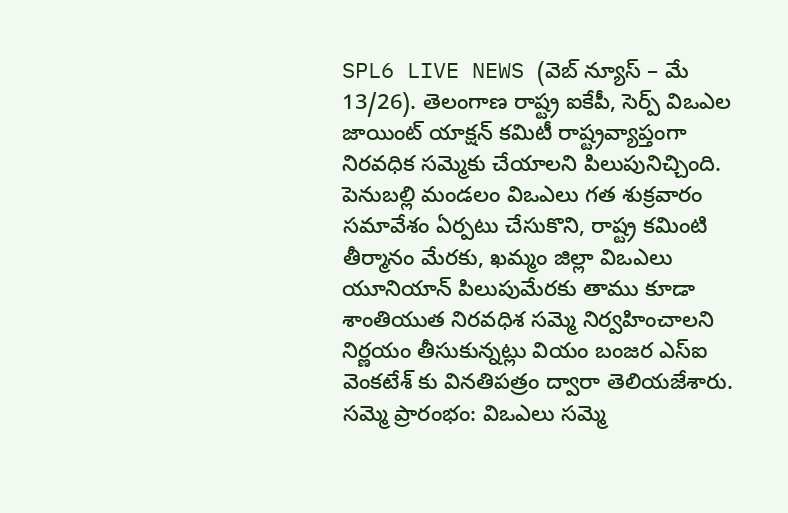SPL6 LIVE NEWS (వెబ్ న్యూస్ – మే 13/26). తెలంగాణ రాష్ట్ర ఐకేపీ, సెర్ప్ విఒఎల జాయింట్ యాక్షన్ కమిటీ రాష్ట్రవ్యాప్తంగా నిరవధిక సమ్మెకు చేయాలని పిలుపునిచ్చింది. పెనుబల్లి మండలం విఒఎలు గత శుక్రవారం సమావేశం ఏర్పటు చేసుకొని, రాష్ట్ర కమింటి తీర్మానం మేరకు, ఖమ్మం జిల్లా విఒఎలు యూనియాన్ పిలుపుమేరకు తాము కూడా శాంతియుత నిరవధిశ సమ్మె నిర్వహించాలని నిర్ణయం తీసుకున్నట్లు వియం బంజర ఎస్ఐ వెంకటేశ్ కు వినతిపత్రం ద్వారా తెలియజేశారు.
సమ్మె ప్రారంభం: విఒఎలు సమ్మె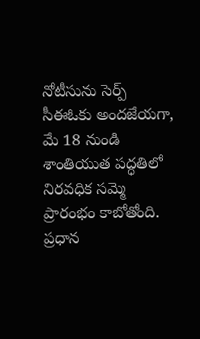నోటీసును సెర్ప్ సీఈఓకు అందజేయగా, మే 18 నుండి శాంతియుత పద్ధతిలో నిరవధిక సమ్మె ప్రారంభం కాబోతోంది.
ప్రధాన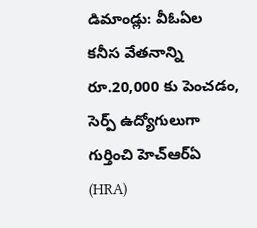డిమాండ్లు: వీఓఏల కనీస వేతనాన్ని రూ.20,000 కు పెంచడం, సెర్ప్ ఉద్యోగులుగా గుర్తించి హెచ్ఆర్ఏ (HRA)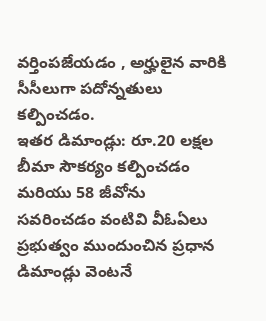వర్తింపజేయడం , అర్హులైన వారికి సీసీలుగా పదోన్నతులు కల్పించడం.
ఇతర డిమాండ్లు: రూ.20 లక్షల బీమా సౌకర్యం కల్పించడం మరియు 58 జీవోను సవరించడం వంటివి వీఓఏలు ప్రభుత్వం ముందుంచిన ప్రధాన డిమాండ్లు వెంటనే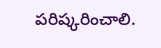పరిష్కరించాలి.